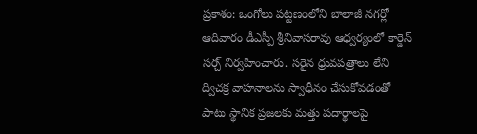ప్రకాశం: ఒంగోలు పట్టణంలోని బాలాజీ నగర్లో ఆదివారం డీఎస్పీ శ్రీనివాసరావు ఆధ్వర్యంలో కార్డెన్ సర్చ్ నిర్వహించారు. సరైన ధ్రువపత్రాలు లేని ద్విచక్ర వాహనాలను స్వాధీనం చేసుకోవడంతో పాటు స్థానిక ప్రజలకు మత్తు పదార్థాలపై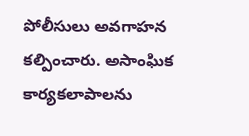పోలీసులు అవగాహన కల్పించారు. అసాంఘిక కార్యకలాపాలను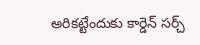అరికట్టేందుకు కార్డెన్ సర్చ్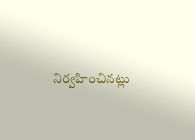నిర్వహించినట్లు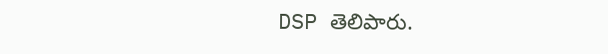DSP తెలిపారు.